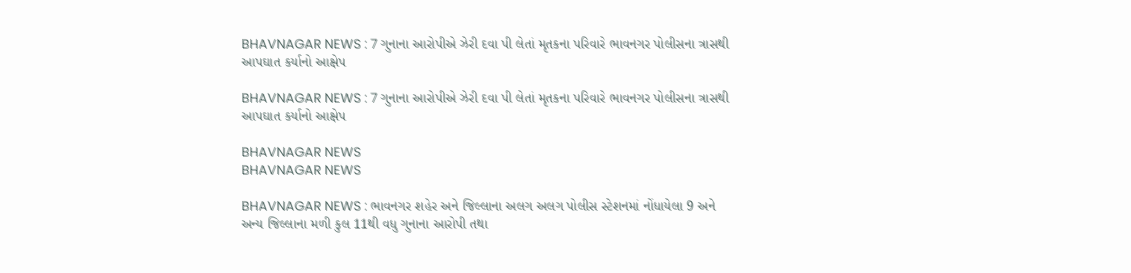BHAVNAGAR NEWS : 7 ગુનાના આરોપીએ ઝેરી દવા પી લેતાં મૃતકના પરિવારે ભાવનગર પોલીસના ત્રાસથી આપઘાત કર્યાનો આક્ષેપ

BHAVNAGAR NEWS : 7 ગુનાના આરોપીએ ઝેરી દવા પી લેતાં મૃતકના પરિવારે ભાવનગર પોલીસના ત્રાસથી આપઘાત કર્યાનો આક્ષેપ

BHAVNAGAR NEWS
BHAVNAGAR NEWS

BHAVNAGAR NEWS : ભાવનગર શહેર અને જિલ્લાના અલગ અલગ પોલીસ સ્ટેશનમાં નોંધાયેલા 9 અને અન્ય જિલ્લાના મળી કુલ 11થી વધુ ગુનાના આરોપી તથા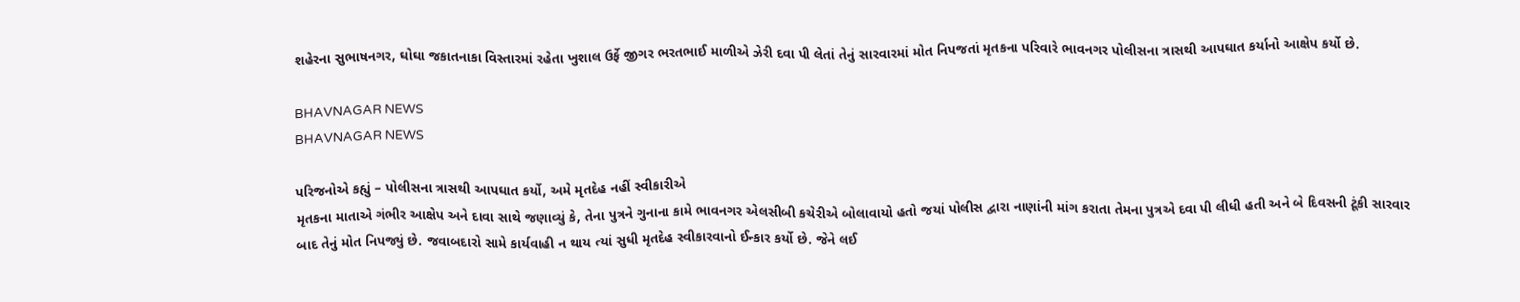શહેરના સુભાષનગર, ઘોઘા જકાતનાકા વિસ્તારમાં રહેતા ખુશાલ ઉર્ફે જીગર ભરતભાઈ માળીએ ઝેરી દવા પી લેતાં તેનું સારવારમાં મોત નિપજતાં મૃતકના પરિવારે ભાવનગર પોલીસના ત્રાસથી આપઘાત કર્યાનો આક્ષેપ કર્યો છે.

BHAVNAGAR NEWS
BHAVNAGAR NEWS

પરિજનોએ કહ્યું – પોલીસના ત્રાસથી આપઘાત કર્યો, અમે મૃતદેહ નહીં સ્વીકારીએ
મૃતકના માતાએ ગંભીર આક્ષેપ અને દાવા સાથે જણાવ્યું કે, તેના પુત્રને ગુનાના કામે ભાવનગર એલસીબી કચેરીએ બોલાવાયો હતો જયાં પોલીસ દ્વારા નાણાંની માંગ કરાતા તેમના પુત્રએ દવા પી લીધી હતી અને બે દિવસની ટૂંકી સારવાર બાદ તેનું મોત નિપજ્યું છે. જવાબદારો સામે કાર્યવાહી ન થાય ત્યાં સુધી મૃતદેહ સ્વીકારવાનો ઈન્કાર કર્યો છે. જેને લઈ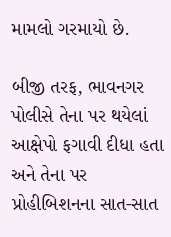મામલો ગરમાયો છે.

બીજી તરફ, ભાવનગર પોલીસે તેના પર થયેલાં આક્ષેપો ફગાવી દીધા હતા અને તેના પર પ્રોહીબિશનના સાત-સાત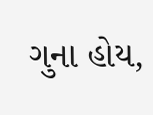ગુના હોય,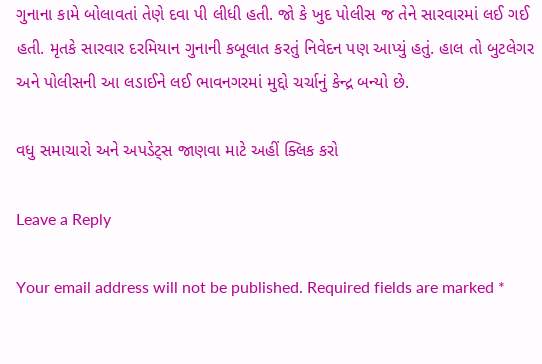ગુનાના કામે બોલાવતાં તેણે દવા પી લીધી હતી. જો કે ખુદ પોલીસ જ તેને સારવારમાં લઈ ગઈ હતી. મૃતકે સારવાર દરમિયાન ગુનાની કબૂલાત કરતું નિવેદન પણ આપ્યું હતું. હાલ તો બુટલેગર અને પોલીસની આ લડાઈને લઈ ભાવનગરમાં મુદ્દો ચર્ચાનું કેન્દ્ર બન્યો છે.

વધુ સમાચારો અને અપડેટ્સ જાણવા માટે અહીં ક્લિક કરો

Leave a Reply

Your email address will not be published. Required fields are marked *